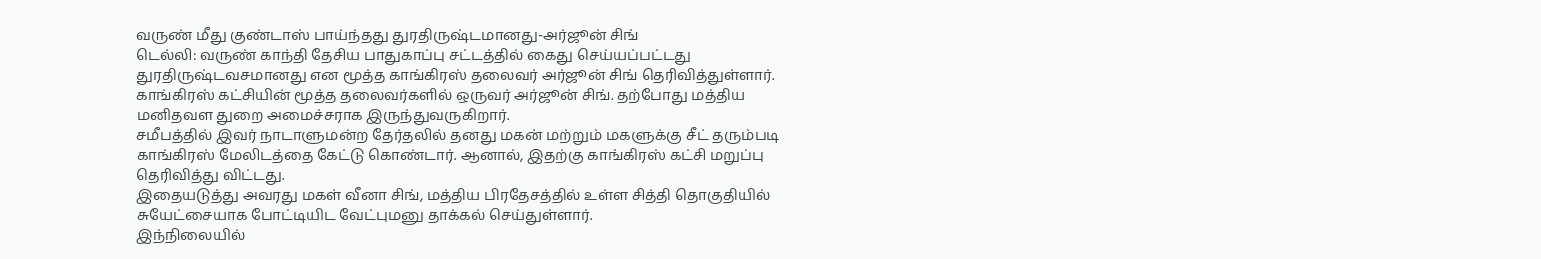வருண் மீது குண்டாஸ் பாய்ந்தது துரதிருஷ்டமானது-அர்ஜூன் சிங்
டெல்லி: வருண் காந்தி தேசிய பாதுகாப்பு சட்டத்தில் கைது செய்யப்பட்டது துரதிருஷ்டவசமானது என மூத்த காங்கிரஸ் தலைவர் அர்ஜூன் சிங் தெரிவித்துள்ளார்.
காங்கிரஸ் கட்சியின் மூத்த தலைவர்களில் ஒருவர் அர்ஜூன் சிங். தற்போது மத்திய மனிதவள துறை அமைச்சராக இருந்துவருகிறார்.
சமீபத்தில் இவர் நாடாளுமன்ற தேர்தலில் தனது மகன் மற்றும் மகளுக்கு சீட் தரும்படி காங்கிரஸ் மேலிடத்தை கேட்டு கொண்டார். ஆனால், இதற்கு காங்கிரஸ் கட்சி மறுப்பு தெரிவித்து விட்டது.
இதையடுத்து அவரது மகள் வீனா சிங், மத்திய பிரதேசத்தில் உள்ள சித்தி தொகுதியில் சுயேட்சையாக போட்டியிட வேட்புமனு தாக்கல் செய்துள்ளார்.
இந்நிலையில்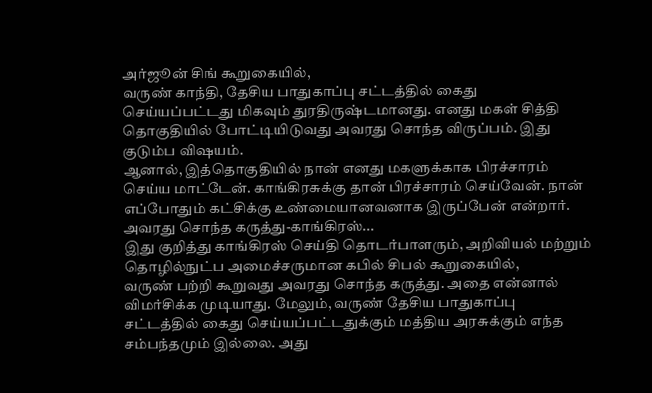அர்ஜூன் சிங் கூறுகையில்,
வருண் காந்தி, தேசிய பாதுகாப்பு சட்டத்தில் கைது செய்யப்பட்டது மிகவும் துரதிருஷ்டமானது. எனது மகள் சித்தி தொகுதியில் போட்டியிடுவது அவரது சொந்த விருப்பம். இது குடும்ப விஷயம்.
ஆனால், இத்தொகுதியில் நான் எனது மகளுக்காக பிரச்சாரம் செய்ய மாட்டேன். காங்கிரசுக்கு தான் பிரச்சாரம் செய்வேன். நான் எப்போதும் கட்சிக்கு உண்மையானவனாக இருப்பேன் என்றார்.
அவரது சொந்த கருத்து-காங்கிரஸ்...
இது குறித்து காங்கிரஸ் செய்தி தொடர்பாளரும், அறிவியல் மற்றும் தொழில்நுட்ப அமைச்சருமான கபில் சிபல் கூறுகையில்,
வருண் பற்றி கூறுவது அவரது சொந்த கருத்து. அதை என்னால் விமர்சிக்க முடியாது. மேலும், வருண் தேசிய பாதுகாப்பு சட்டத்தில் கைது செய்யப்பட்டதுக்கும் மத்திய அரசுக்கும் எந்த சம்பந்தமும் இல்லை. அது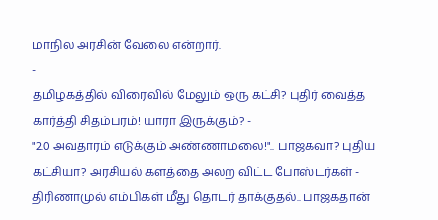மாநில அரசின் வேலை என்றார்.
-
தமிழகத்தில் விரைவில் மேலும் ஒரு கட்சி? புதிர் வைத்த கார்த்தி சிதம்பரம்! யாரா இருக்கும்? -
"2.0 அவதாரம் எடுக்கும் அண்ணாமலை!".. பாஜகவா? புதிய கட்சியா? அரசியல் களத்தை அலற விட்ட போஸ்டர்கள் -
திரிணாமுல் எம்பிகள் மீது தொடர் தாக்குதல்.. பாஜகதான்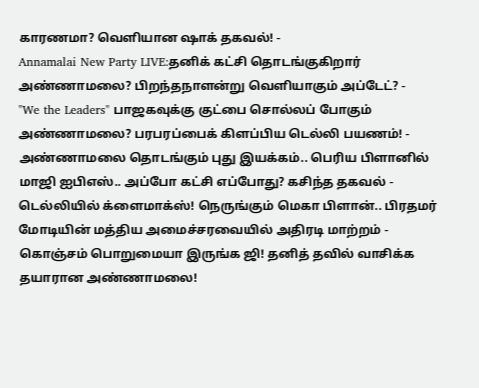காரணமா? வெளியான ஷாக் தகவல்! -
Annamalai New Party LIVE:தனிக் கட்சி தொடங்குகிறார் அண்ணாமலை? பிறந்தநாளன்று வெளியாகும் அப்டேட்? -
"We the Leaders" பாஜகவுக்கு குட்பை சொல்லப் போகும் அண்ணாமலை? பரபரப்பைக் கிளப்பிய டெல்லி பயணம்! -
அண்ணாமலை தொடங்கும் புது இயக்கம்.. பெரிய பிளானில் மாஜி ஐபிஎஸ்.. அப்போ கட்சி எப்போது? கசிந்த தகவல் -
டெல்லியில் க்ளைமாக்ஸ்! நெருங்கும் மெகா பிளான்.. பிரதமர் மோடியின் மத்திய அமைச்சரவையில் அதிரடி மாற்றம் -
கொஞ்சம் பொறுமையா இருங்க ஜி! தனித் தவில் வாசிக்க தயாரான அண்ணாமலை!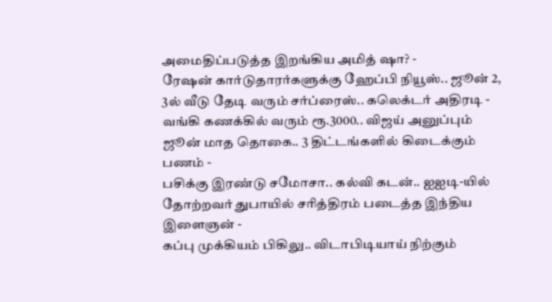அமைதிப்படுத்த இறங்கிய அமித் ஷா? -
ரேஷன் கார்டுதாரர்களுக்கு ஹேப்பி நியூஸ்.. ஜூன் 2, 3ல் வீடு தேடி வரும் சர்ப்ரைஸ்.. கலெக்டர் அதிரடி -
வங்கி கணக்கில் வரும் ரூ.3000.. விஜய் அனுப்பும் ஜூன் மாத தொகை.. 3 திட்டங்களில் கிடைக்கும் பணம் -
பசிக்கு இரண்டு சமோசா.. கல்வி கடன்.. ஐஐடி-யில் தோற்றவர் துபாயில் சரித்திரம் படைத்த இந்திய இளைஞன் -
கப்பு முக்கியம் பிகிலு.. விடாபிடியாய் நிற்கும்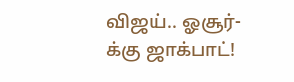விஜய்.. ஓசூர்-க்கு ஜாக்பாட்!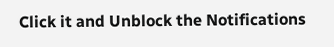Click it and Unblock the Notifications